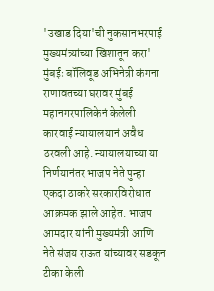'उखाड दिया'ची नुकसानभरपाई मुख्यमंत्र्यांच्या खिशातून करा'
मुंबईः बॉलिवूड अभिनेत्री कंगना राणावतच्या घरावर मुंबई महानगरपालिकेनं केलेली कारवाई न्यायालयानं अवैध ठरवली आहे. न्यायालयाच्या या निर्णयानंतर भाजप नेते पुन्हा एकदा ठाकरे सरकारविरोधात आक्रमक झाले आहेत. भाजप आमदार यांनी मुख्यमंत्री आणि नेते संजय राऊत यांच्यावर सडकून टीका केली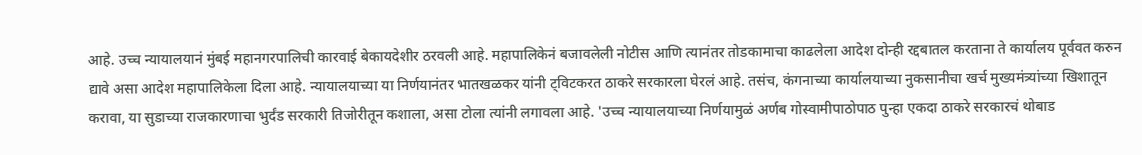आहे. उच्च न्यायालयानं मुंबई महानगरपालिची कारवाई बेकायदेशीर ठरवली आहे. महापालिकेनं बजावलेली नोटीस आणि त्यानंतर तोडकामाचा काढलेला आदेश दोन्ही रद्दबातल करताना ते कार्यालय पूर्ववत करुन द्यावे असा आदेश महापालिकेला दिला आहे. न्यायालयाच्या या निर्णयानंतर भातखळकर यांनी ट्विटकरत ठाकरे सरकारला घेरलं आहे. तसंच, कंगनाच्या कार्यालयाच्या नुकसानीचा खर्च मुख्यमंत्र्यांच्या खिशातून करावा, या सुडाच्या राजकारणाचा भुर्दंड सरकारी तिजोरीतून कशाला, असा टोला त्यांनी लगावला आहे. 'उच्च न्यायालयाच्या निर्णयामुळं अर्णब गोस्वामीपाठोपाठ पुन्हा एकदा ठाकरे सरकारचं थोबाड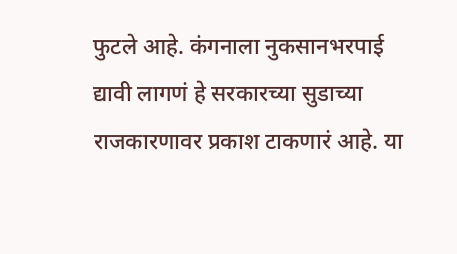फुटले आहे. कंगनाला नुकसानभरपाई द्यावी लागणं हे सरकारच्या सुडाच्या राजकारणावर प्रकाश टाकणारं आहे. या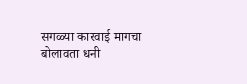सगळ्या कारवाई मागचा बोलावता धनी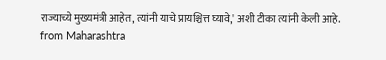राज्याच्ये मुख्यमंत्री आहेत, त्यांनी याचे प्रायश्चित्त घ्यावे,' अशी टीका त्यांनी केली आहे.
from Maharashtra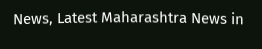News, Latest Maharashtra News in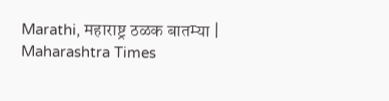Marathi, महाराष्ट्र ठळक बातम्या | Maharashtra Times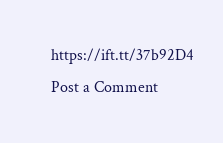https://ift.tt/37b92D4
Post a Comment